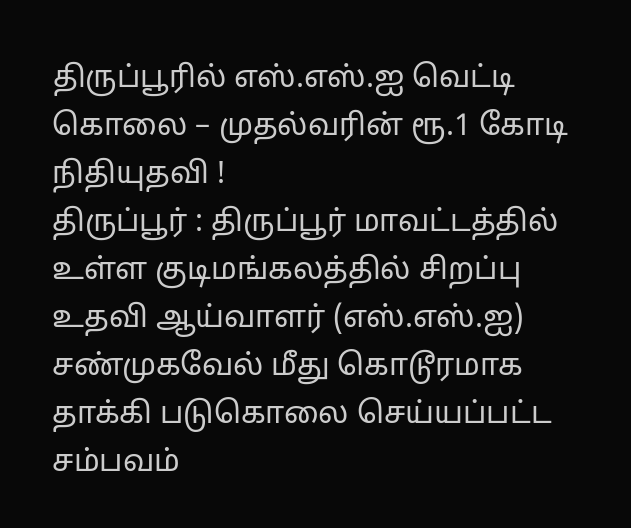திருப்பூரில் எஸ்.எஸ்.ஐ வெட்டி கொலை – முதல்வரின் ரூ.1 கோடி நிதியுதவி !
திருப்பூர் : திருப்பூர் மாவட்டத்தில் உள்ள குடிமங்கலத்தில் சிறப்பு உதவி ஆய்வாளர் (எஸ்.எஸ்.ஐ) சண்முகவேல் மீது கொடூரமாக தாக்கி படுகொலை செய்யப்பட்ட சம்பவம்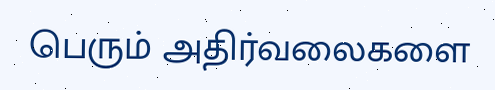பெரும் அதிர்வலைகளை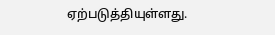ஏற்படுத்தியுள்ளது.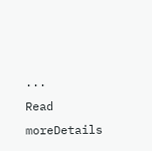...
Read moreDetails